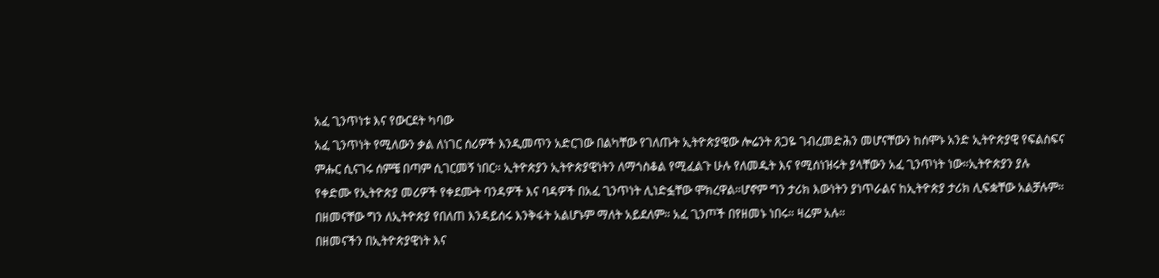አፈ ጊንጥነቱ እና የውርደት ካባው
አፈ ጊንጥነት የሚለውን ቃል ለነገር ሰሪዎች እንዲመጥን አድርገው በልካቸው የገለጡት ኢትዮጵያዊው ሎሬንት ጸጋዬ ገብረመድሕን መሆናቸውን ከሰሞኑ አንድ ኢትዮጵያዊ የፍልስፍና ምሑር ሲናገሩ ሰምቼ በጣም ሲገርመኝ ነበር። ኢትዮጵያን ኢትዮጵያዊነትን ለማጎስቆል የሚፈልጉ ሁሉ የለመዱት እና የሚሰነዝሩት ያላቸውን አፈ ጊንጥነት ነው።ኢትዮጵያን ያሉ የቀድሙ የኢትዮጵያ መሪዎች የቀደሙት ባንዳዎች እና ባዳዎች በአፈ ጊንጥነት ሊነድፏቸው ሞክረዋል።ሆኖም ግን ታሪክ እውነትን ያነጥራልና ከኢትዮጵያ ታሪክ ሊፍቋቸው አልቻሉም። በዘመናቸው ግን ለኢትዮጵያ የበለጠ እንዳይሰሩ እንቅፋት አልሆኑም ማለት አይደለም። አፈ ጊንጦች በየዘመኑ ነበሩ። ዛሬም አሉ።
በዘመናችን በኢትዮጵያዊነት እና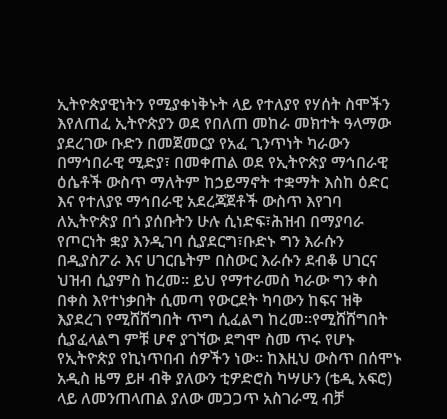ኢትዮጵያዊነትን የሚያቀነቅኑት ላይ የተለያየ የሃሰት ስሞችን እየለጠፈ ኢትዮጵያን ወደ የበለጠ መከራ መክተት ዓላማው ያደረገው ቡድን በመጀመርያ የአፈ ጊንጥነት ካራውን በማኅበራዊ ሚድያ፣ በመቀጠል ወደ የኢትዮጵያ ማኅበራዊ ዕሴቶች ውስጥ ማለትም ከኃይማኖት ተቋማት እስከ ዕድር እና የተለያዩ ማኅበራዊ አደረጃጀቶች ውስጥ እየገባ ለኢትዮጵያ በጎ ያሰቡትን ሁሉ ሲነድፍ፣ሕዝብ በማያባራ የጦርነት ቋያ እንዲገባ ሲያደርግ፣ቡድኑ ግን እራሱን በዲያስፖራ እና ሀገርቤትም በስውር እራሱን ደብቆ ሀገርና ህዝብ ሲያምስ ከረመ። ይህ የማተራመስ ካራው ግን ቀስ በቀስ እየተነቃበት ሲመጣ የውርደት ካባውን ከፍና ዝቅ እያደረገ የሚሸሸግበት ጥግ ሲፈልግ ከረመ።የሚሸሸግበት ሲያፈላልግ ምቹ ሆኖ ያገኘው ደግሞ ስመ ጥሩ የሆኑ የኢትዮጵያ የኪነጥበብ ሰዎችን ነው። ከእዚህ ውስጥ በሰሞኑ አዲስ ዜማ ይዞ ብቅ ያለውን ቲዎድሮስ ካሣሁን (ቴዲ አፍሮ) ላይ ለመንጠላጠል ያለው መጋጋጥ አስገራሚ ብቻ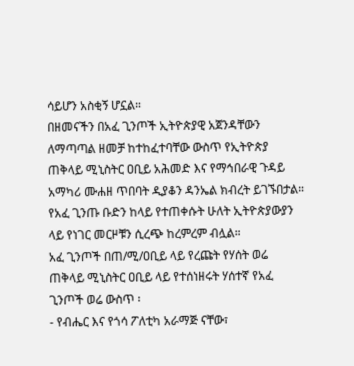ሳይሆን አስቂኝ ሆኗል።
በዘመናችን በአፈ ጊንጦች ኢትዮጵያዊ አጀንዳቸውን ለማጣጣል ዘመቻ ከተከፈተባቸው ውስጥ የኢትዮጵያ ጠቅላይ ሚኒስትር ዐቢይ አሕመድ እና የማኅበራዊ ጉዳይ አማካሪ ሙሐዘ ጥበባት ዲያቆን ዳንኤል ክብረት ይገኙበታል።
የአፈ ጊንጡ ቡድን ከላይ የተጠቀሱት ሁለት ኢትዮጵያውያን ላይ የነገር መርዞቹን ሲረጭ ከረምረም ብሏል።
አፈ ጊንጦች በጠ/ሚ/ዐቢይ ላይ የረጩት የሃሰት ወሬ
ጠቅላይ ሚኒስትር ዐቢይ ላይ የተሰነዘሩት ሃሰተኛ የአፈ ጊንጦች ወሬ ውስጥ ፡
- የብሔር እና የጎሳ ፖለቲካ አራማጅ ናቸው፣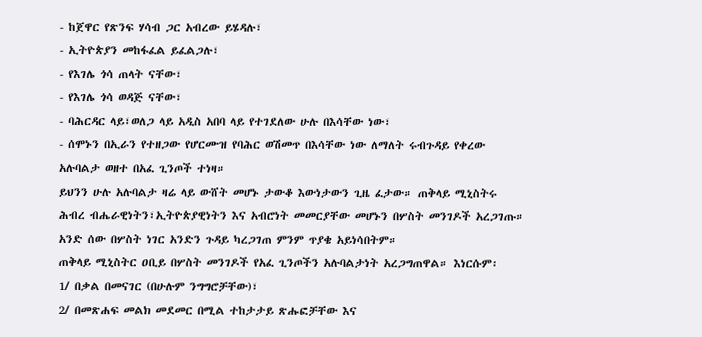- ከጀዋር የጽንፍ ሃሳብ ጋር አብረው ይሄዳሉ፣
- ኢትዮጵያን መከፋፈል ይፈልጋሉ፣
- የእገሌ ጎሳ ጠላት ናቸው፣
- የእገሌ ጎሳ ወዳጅ ናቸው፣
- ባሕርዳር ላይ፣ወለጋ ላይ አዲስ አበባ ላይ የተገደለው ሁሉ በእሳቸው ነው፣
- ሰሞኑን በኢራን የተዘጋው የሆርሙዝ የባሕር ወሽመጥ በእሳቸው ነው ለማለት ሩብጉዳይ የቀረው አሉባልታ ወዘተ በአፈ ጊንጦች ተነዛ።
ይህንን ሁሉ አሉባልታ ዛሬ ላይ ውሸት መሆኑ ታውቆ እውነታውን ጊዜ ፈታው። ጠቅላይ ሚኒስትሩ ሕብረ ብሔራዊነትን፣ኢትዮጵያዊነትን እና አብሮነት መመርያቸው መሆኑን በሦስት መንገዶች አረጋገጡ። አንድ ሰው በሦስት ነገር አንድን ጉዳይ ካረጋገጠ ምንም ጥያቄ አይነሳበትም።
ጠቅላይ ሚኒስትር ዐቢይ በሦስት መንገዶች የአፈ ጊንጦችን አሉባልታነት አረጋግጠዋል። እነርሱም፡
1/ በቃል በመናገር (በሁሉም ንግግሮቻቸው)፣
2/ በመጽሐፍ መልክ መደመር በሚል ተከታታይ ጽሑፎቻቸው እና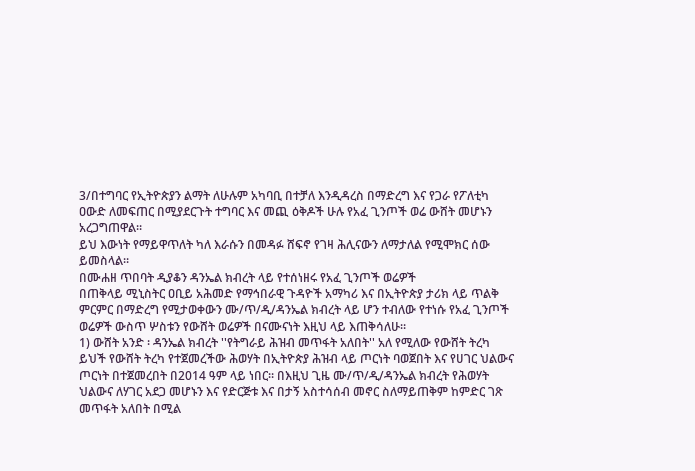3/በተግባር የኢትዮጵያን ልማት ለሁሉም አካባቢ በተቻለ እንዲዳረስ በማድረግ እና የጋራ የፖለቲካ ዐውድ ለመፍጠር በሚያደርጉት ተግባር እና መጪ ዕቅዶች ሁሉ የአፈ ጊንጦች ወሬ ውሸት መሆኑን አረጋግጠዋል።
ይህ እውነት የማይዋጥለት ካለ እራሱን በመዳፉ ሸፍኖ የገዛ ሕሊናውን ለማታለል የሚሞክር ሰው ይመስላል።
በሙሐዘ ጥበባት ዲያቆን ዳንኤል ክብረት ላይ የተሰነዘሩ የአፈ ጊንጦች ወሬዎች
በጠቅላይ ሚኒስትር ዐቢይ አሕመድ የማኅበራዊ ጉዳዮች አማካሪ እና በኢትዮጵያ ታሪክ ላይ ጥልቅ ምርምር በማድረግ የሚታወቀውን ሙ/ጥ/ዲ/ዳንኤል ክብረት ላይ ሆን ተብለው የተነሱ የአፈ ጊንጦች ወሬዎች ውስጥ ሦስቱን የውሸት ወሬዎች በናሙናነት እዚህ ላይ እጠቅሳለሁ።
1) ውሸት አንድ ፡ ዳንኤል ክብረት ''የትግራይ ሕዝብ መጥፋት አለበት'' አለ የሚለው የውሸት ትረካ
ይህች የውሸት ትረካ የተጀመረችው ሕወሃት በኢትዮጵያ ሕዝብ ላይ ጦርነት ባወጀበት እና የሀገር ህልውና ጦርነት በተጀመረበት በ2014 ዓም ላይ ነበር። በእዚህ ጊዜ ሙ/ጥ/ዲ/ዳንኤል ክብረት የሕወሃት ህልውና ለሃገር አደጋ መሆኑን እና የድርጅቱ እና በታኝ አስተሳሰብ መኖር ስለማይጠቅም ከምድር ገጽ መጥፋት አለበት በሚል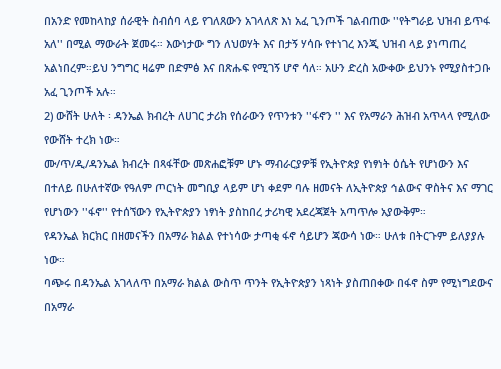በአንድ የመከላከያ ሰራዊት ስብሰባ ላይ የገለጸውን አገላለጽ እነ አፈ ጊንጦች ገልብጠው ''የትግራይ ህዝብ ይጥፋ አለ'' በሚል ማውራት ጀመሩ። እውነታው ግን ለህወሃት እና በታኝ ሃሳቡ የተነገረ እንጂ ህዝብ ላይ ያነጣጠረ አልነበረም።ይህ ንግግር ዛሬም በድምፅ እና በጽሑፍ የሚገኝ ሆኖ ሳለ። አሁን ድረስ አውቀው ይህንኑ የሚያስተጋቡ አፈ ጊንጦች አሉ።
2) ውሸት ሁለት ፡ ዳንኤል ክብረት ለሀገር ታሪክ የሰራውን የጥንቱን ''ፋኖን '' እና የአማራን ሕዝብ አጥላላ የሚለው የውሸት ተረክ ነው።
ሙ/ጥ/ዲ/ዳንኤል ክብረት በጻፋቸው መጽሐፎቹም ሆኑ ማብራርያዎቹ የኢትዮጵያ የነፃነት ዕሴት የሆነውን እና በተለይ በሁለተኛው የዓለም ጦርነት መግቢያ ላይም ሆነ ቀደም ባሉ ዘመናት ለኢትዮጵያ ኅልውና ዋስትና እና ማገር የሆነውን ''ፋኖ'' የተሰኘውን የኢትዮጵያን ነፃነት ያስከበረ ታሪካዊ አደረጃጀት አጣጥሎ አያውቅም።
የዳንኤል ክርክር በዘመናችን በአማራ ክልል የተነሳው ታጣቂ ፋኖ ሳይሆን ጃውሳ ነው። ሁለቱ በትርጉም ይለያያሉ ነው።
ባጭሩ በዳንኤል አገላለጥ በአማራ ክልል ውስጥ ጥንት የኢትዮጵያን ነጻነት ያስጠበቀው በፋኖ ስም የሚነግደውና በአማራ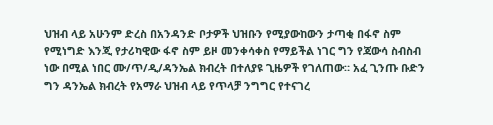ህዝብ ላይ አሁንም ድረስ በአንዳንድ ቦታዎች ህዝቡን የሚያውከውን ታጣቂ በፋኖ ስም የሚነግድ እንጂ የታሪካዊው ፋኖ ስም ይዞ መንቀሳቀስ የማይችል ነገር ግን የጃውሳ ስብስብ ነው በሚል ነበር ሙ/ጥ/ዲ/ዳንኤል ክብረት በተለያዩ ጊዜዎች የገለጠው። አፈ ጊንጡ ቡድን ግን ዳንኤል ክብረት የአማራ ህዝብ ላይ የጥላቻ ንግግር የተናገረ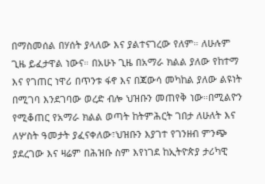በማስመሰል በሃሰት ያላለው እና ያልተናገረው የለም። ለሁሉም ጊዜ ይፈታዋል ነውና። በአሁኑ ጊዜ በአማራ ክልል ያለው የከተማ እና የገጠር ነዋሪ በጥንቱ ፋኖ እና በጃውሳ መካከል ያለው ልዩነት በሚገባ እንደገባው ወረድ ብሎ ህዝቡን መጠየቅ ነው።በሚልዮን የሚቆጠር የአማራ ክልል ወጣት ከትምሕርት ገበታ ለሁለት እና ለሦስት ዓመታት ያፈናቀለው፣ህዝቡን እያገተ የገንዘብ ምንጭ ያደረገው እና ዛሬም በሕዝቡ ስም እየነገደ ከኢትዮጵያ ታሪካዊ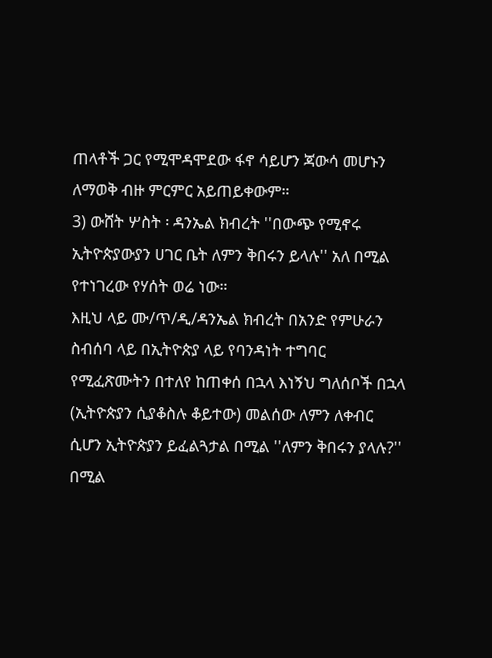ጠላቶች ጋር የሚሞዳሞደው ፋኖ ሳይሆን ጃውሳ መሆኑን ለማወቅ ብዙ ምርምር አይጠይቀውም።
3) ውሸት ሦስት ፡ ዳንኤል ክብረት ''በውጭ የሚኖሩ ኢትዮጵያውያን ሀገር ቤት ለምን ቅበሩን ይላሉ'' አለ በሚል የተነገረው የሃሰት ወሬ ነው።
እዚህ ላይ ሙ/ጥ/ዲ/ዳንኤል ክብረት በአንድ የምሁራን ስብሰባ ላይ በኢትዮጵያ ላይ የባንዳነት ተግባር የሚፈጽሙትን በተለየ ከጠቀሰ በኋላ እነኝህ ግለሰቦች በኋላ (ኢትዮጵያን ሲያቆስሉ ቆይተው) መልሰው ለምን ለቀብር ሲሆን ኢትዮጵያን ይፈልጓታል በሚል ''ለምን ቅበሩን ያላሉ?'' በሚል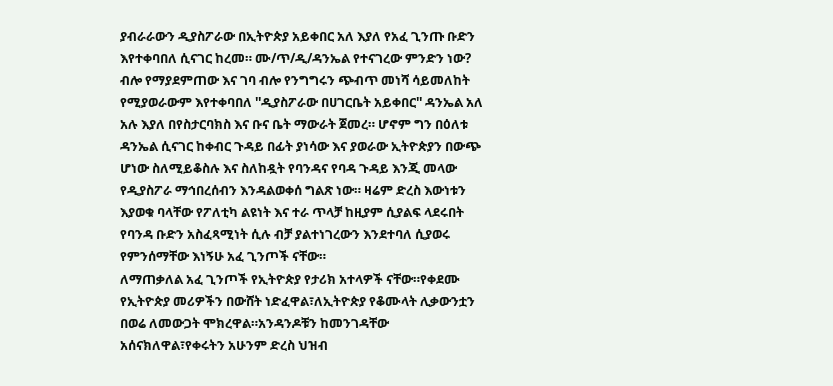ያብራራውን ዲያስፖራው በኢትዮጵያ አይቀበር አለ እያለ የአፈ ጊንጡ ቡድን እየተቀባበለ ሲናገር ከረመ። ሙ/ጥ/ዲ/ዳንኤል የተናገረው ምንድን ነው? ብሎ የማያደምጠው እና ገባ ብሎ የንግግሩን ጭብጥ መነሻ ሳይመለከት የሚያወራውም እየተቀባበለ ''ዲያስፖራው በሀገርቤት አይቀበር'' ዳንኤል አለ አሉ እያለ በየስታርባክስ እና ቡና ቤት ማውራት ጀመረ። ሆኖም ግን በዕለቱ ዳንኤል ሲናገር ከቀብር ጉዳይ በፊት ያነሳው እና ያወራው ኢትዮጵያን በውጭ ሆነው ስለሚይቆስሉ እና ስለከዷት የባንዳና የባዳ ጉዳይ እንጂ መላው የዲያስፖራ ማኅበረሰብን እንዳልወቀሰ ግልጽ ነው። ዛሬም ድረስ እውነቱን እያወቁ ባላቸው የፖለቲካ ልዩነት እና ተራ ጥላቻ ከዚያም ሲያልፍ ላደሩበት የባንዳ ቡድን አስፈጻሚነት ሲሉ ብቻ ያልተነገረውን እንደተባለ ሲያወሩ የምንሰማቸው እነኝሁ አፈ ጊንጦች ናቸው።
ለማጠቃለል አፈ ጊንጦች የኢትዮጵያ የታሪክ አተላዎች ናቸው።የቀደሙ የኢትዮጵያ መሪዎችን በውሸት ነድፈዋል፣ለኢትዮጵያ የቆሙላት ሊቃውንቷን በወሬ ለመውጋት ሞክረዋል።አንዳንዶቹን ከመንገዳቸው አሰናክለዋል፣የቀሩትን አሁንም ድረስ ህዝብ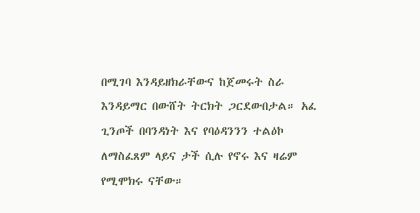በሚገባ እንዳይዘክራቸውና ከጀመሩት ስራ እንዳይማር በውሸት ትርክት ጋርደውበታል። አፈ ጊንጦች በባንዳነት እና የባዕዳንንን ተልዕኮ ለማስፈጸም ላይና ታች ሲሉ የኖሩ እና ዛሬም የሚሞክሩ ናቸው።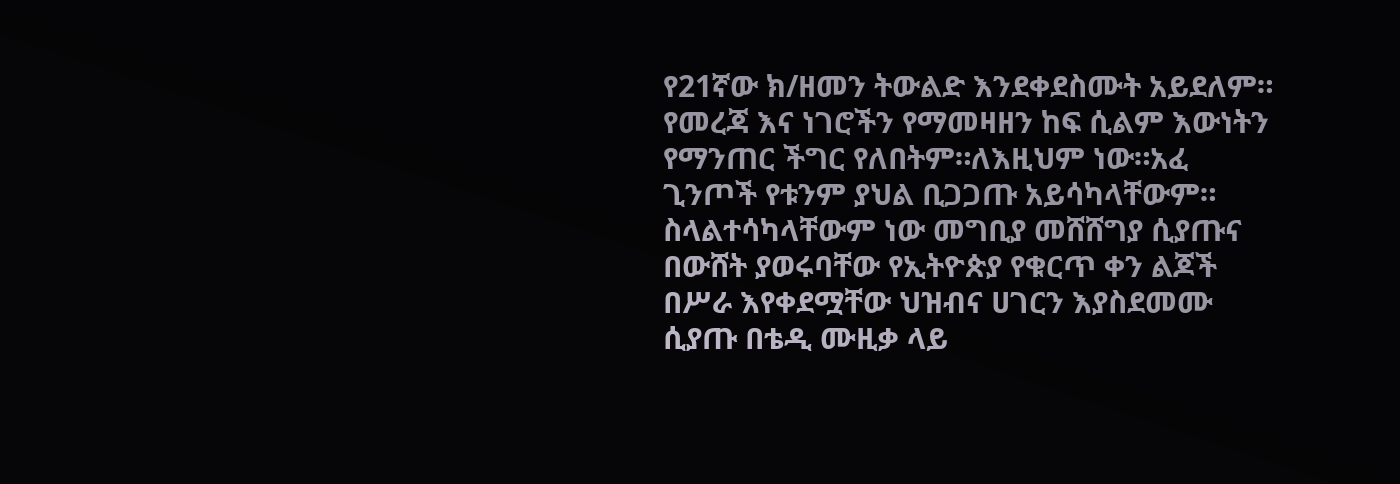የ21ኛው ክ/ዘመን ትውልድ እንደቀደስሙት አይደለም። የመረጃ እና ነገሮችን የማመዛዘን ከፍ ሲልም እውነትን የማንጠር ችግር የለበትም።ለእዚህም ነው።አፈ ጊንጦች የቱንም ያህል ቢጋጋጡ አይሳካላቸውም። ስላልተሳካላቸውም ነው መግቢያ መሸሸግያ ሲያጡና በውሸት ያወሩባቸው የኢትዮጵያ የቁርጥ ቀን ልጆች በሥራ እየቀደሟቸው ህዝብና ሀገርን እያስደመሙ ሲያጡ በቴዲ ሙዚቃ ላይ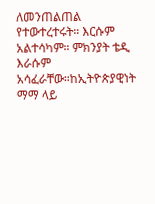ለመንጠልጠል የተውተረተሩት። እርሱም አልተሳካም። ምክንያት ቴዲ እራሱም አሳፈራቸው።ከኢትዮጵያዊነት ማማ ላይ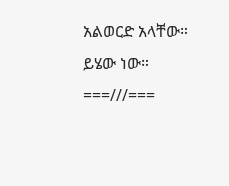አልወርድ አላቸው። ይሄው ነው።
===///===